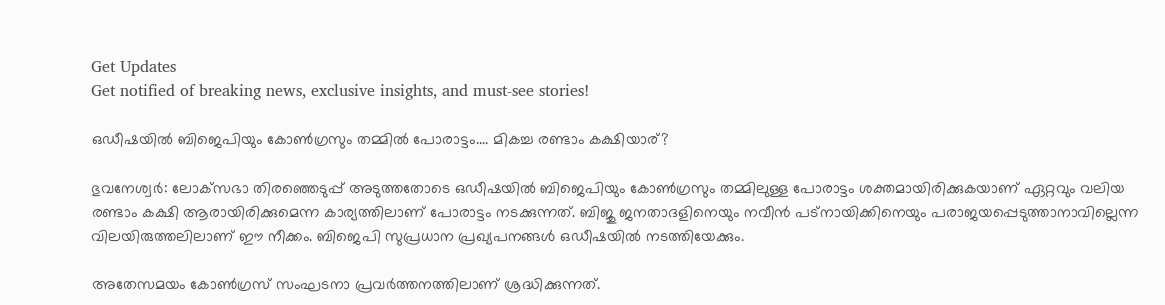Get Updates
Get notified of breaking news, exclusive insights, and must-see stories!

ഒഡീഷയില്‍ ബിജെപിയും കോണ്‍ഗ്രസും തമ്മില്‍ പോരാട്ടം.... മികച്ച രണ്ടാം കക്ഷിയാര്?

ഭുവനേശ്വര്‍: ലോക്‌സഭാ തിരഞ്ഞെടുപ്പ് അടുത്തതോടെ ഒഡീഷയില്‍ ബിജെപിയും കോണ്‍ഗ്രസും തമ്മിലുള്ള പോരാട്ടം ശക്തമായിരിക്കുകയാണ് ഏറ്റവും വലിയ രണ്ടാം കക്ഷി ആരായിരിക്കുമെന്ന കാര്യത്തിലാണ് പോരാട്ടം നടക്കുന്നത്. ബിജു ജനതാദളിനെയും നവീന്‍ പട്‌നായിക്കിനെയും പരാജയപ്പെടുത്താനാവില്ലെന്ന വിലയിരുത്തലിലാണ് ഈ നീക്കം. ബിജെപി സുപ്രധാന പ്രഖ്യപനങ്ങള്‍ ഒഡീഷയില്‍ നടത്തിയേക്കും.

അതേസമയം കോണ്‍ഗ്രസ് സംഘടനാ പ്രവര്‍ത്തനത്തിലാണ് ശ്രദ്ധിക്കുന്നത്.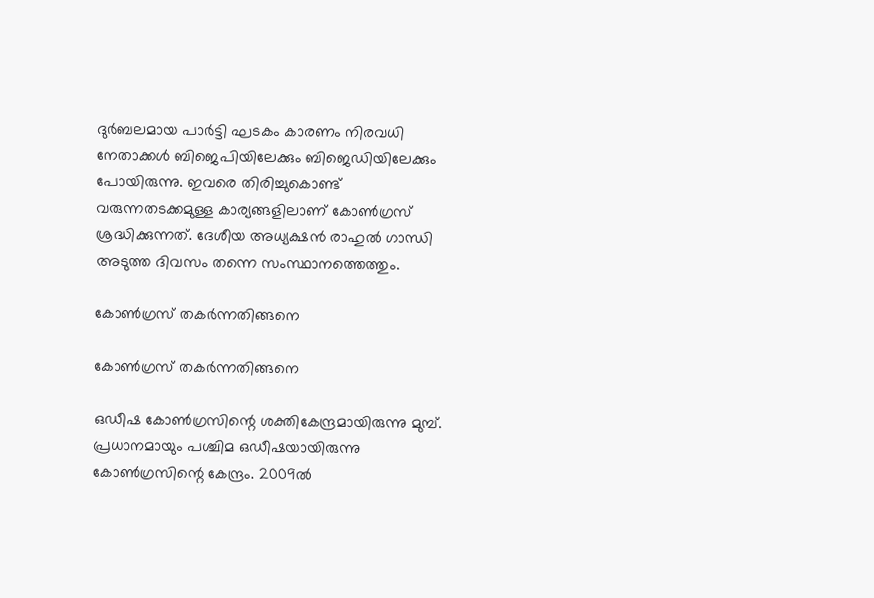ദുര്‍ബലമായ പാര്‍ട്ടി ഘടകം കാരണം നിരവധി നേതാക്കള്‍ ബിജെപിയിലേക്കും ബിജെഡിയിലേക്കും പോയിരുന്നു. ഇവരെ തിരിച്ചുകൊണ്ട് വരുന്നതടക്കമുള്ള കാര്യങ്ങളിലാണ് കോണ്‍ഗ്രസ് ശ്രദ്ധിക്കുന്നത്. ദേശീയ അധ്യക്ഷന്‍ രാഹുല്‍ ഗാന്ധി അടുത്ത ദിവസം തന്നെ സംസ്ഥാനത്തെത്തും.

കോണ്‍ഗ്രസ് തകര്‍ന്നതിങ്ങനെ

കോണ്‍ഗ്രസ് തകര്‍ന്നതിങ്ങനെ

ഒഡീഷ കോണ്‍ഗ്രസിന്റെ ശക്തികേന്ദ്രമായിരുന്നു മുമ്പ്. പ്രധാനമായും പശ്ചിമ ഒഡീഷയായിരുന്നു കോണ്‍ഗ്രസിന്റെ കേന്ദ്രം. 2009ല്‍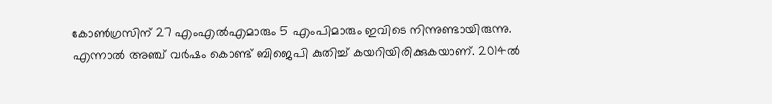കോണ്‍ഗ്രസിന് 27 എംഎല്‍എമാരും 5 എംപിമാരും ഇവിടെ നിന്നുണ്ടായിരുന്നു. എന്നാല്‍ അഞ്ച് വര്‍ഷം കൊണ്ട് ബിജെപി കുതിച്ച് കയറിയിരിക്കുകയാണ്. 2014ല്‍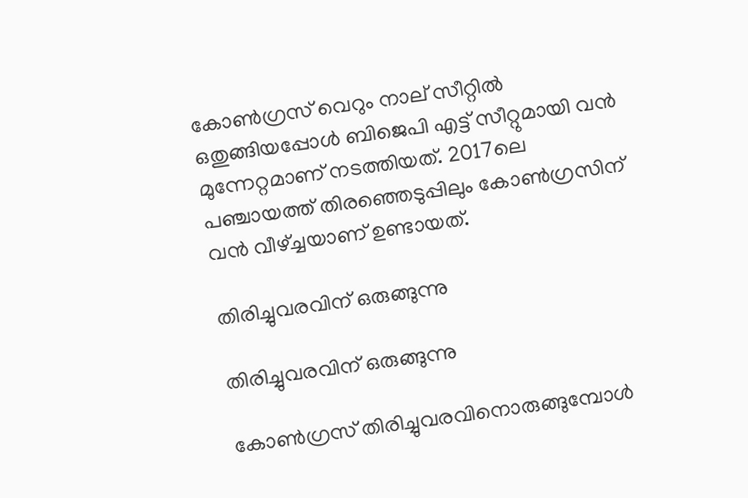കോണ്‍ഗ്രസ് വെറും നാല് സീറ്റില്‍ ഒതുങ്ങിയപ്പോള്‍ ബിജെപി എട്ട് സീറ്റുമായി വന്‍ മുന്നേറ്റമാണ് നടത്തിയത്. 2017ലെ പഞ്ചായത്ത് തിരഞ്ഞെടുപ്പിലും കോണ്‍ഗ്രസിന് വന്‍ വീഴ്ച്ചയാണ് ഉണ്ടായത്.

തിരിച്ചുവരവിന് ഒരുങ്ങുന്നു

തിരിച്ചുവരവിന് ഒരുങ്ങുന്നു

കോണ്‍ഗ്രസ് തിരിച്ചുവരവിനൊരുങ്ങുമ്പോള്‍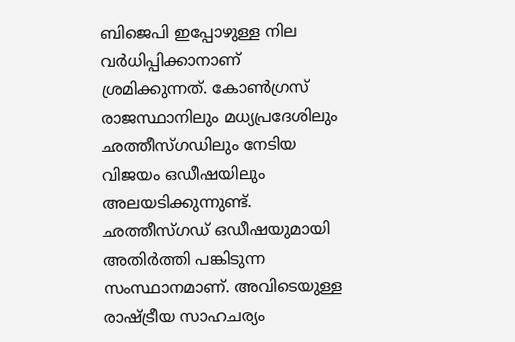ബിജെപി ഇപ്പോഴുള്ള നില വര്‍ധിപ്പിക്കാനാണ് ശ്രമിക്കുന്നത്. കോണ്‍ഗ്രസ് രാജസ്ഥാനിലും മധ്യപ്രദേശിലും ഛത്തീസ്ഗഡിലും നേടിയ വിജയം ഒഡീഷയിലും അലയടിക്കുന്നുണ്ട്. ഛത്തീസ്ഗഡ് ഒഡീഷയുമായി അതിര്‍ത്തി പങ്കിടുന്ന സംസ്ഥാനമാണ്. അവിടെയുള്ള രാഷ്ട്രീയ സാഹചര്യം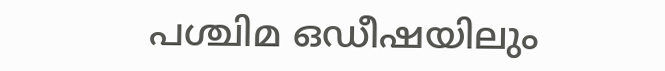പശ്ചിമ ഒഡീഷയിലും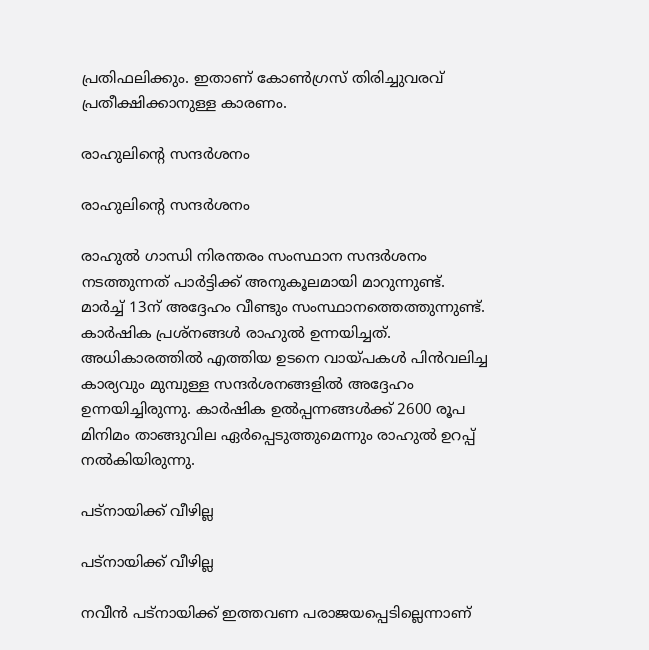പ്രതിഫലിക്കും. ഇതാണ് കോണ്‍ഗ്രസ് തിരിച്ചുവരവ് പ്രതീക്ഷിക്കാനുള്ള കാരണം.

രാഹുലിന്റെ സന്ദര്‍ശനം

രാഹുലിന്റെ സന്ദര്‍ശനം

രാഹുല്‍ ഗാന്ധി നിരന്തരം സംസ്ഥാന സന്ദര്‍ശനം നടത്തുന്നത് പാര്‍ട്ടിക്ക് അനുകൂലമായി മാറുന്നുണ്ട്. മാര്‍ച്ച് 13ന് അദ്ദേഹം വീണ്ടും സംസ്ഥാനത്തെത്തുന്നുണ്ട്. കാര്‍ഷിക പ്രശ്‌നങ്ങള്‍ രാഹുല്‍ ഉന്നയിച്ചത്. അധികാരത്തില്‍ എത്തിയ ഉടനെ വായ്പകള്‍ പിന്‍വലിച്ച കാര്യവും മുമ്പുള്ള സന്ദര്‍ശനങ്ങളില്‍ അദ്ദേഹം ഉന്നയിച്ചിരുന്നു. കാര്‍ഷിക ഉല്‍പ്പന്നങ്ങള്‍ക്ക് 2600 രൂപ മിനിമം താങ്ങുവില ഏര്‍പ്പെടുത്തുമെന്നും രാഹുല്‍ ഉറപ്പ് നല്‍കിയിരുന്നു.

പട്‌നായിക്ക് വീഴില്ല

പട്‌നായിക്ക് വീഴില്ല

നവീന്‍ പട്‌നായിക്ക് ഇത്തവണ പരാജയപ്പെടില്ലെന്നാണ്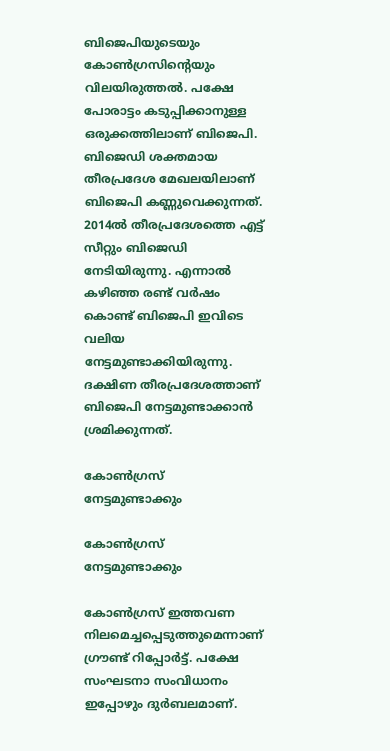ബിജെപിയുടെയും കോണ്‍ഗ്രസിന്റെയും വിലയിരുത്തല്‍. പക്ഷേ പോരാട്ടം കടുപ്പിക്കാനുള്ള ഒരുക്കത്തിലാണ് ബിജെപി. ബിജെഡി ശക്തമായ തീരപ്രദേശ മേഖലയിലാണ് ബിജെപി കണ്ണുവെക്കുന്നത്. 2014ല്‍ തീരപ്രദേശത്തെ എട്ട് സീറ്റും ബിജെഡി നേടിയിരുന്നു. എന്നാല്‍ കഴിഞ്ഞ രണ്ട് വര്‍ഷം കൊണ്ട് ബിജെപി ഇവിടെ വലിയ നേട്ടമുണ്ടാക്കിയിരുന്നു. ദക്ഷിണ തീരപ്രദേശത്താണ് ബിജെപി നേട്ടമുണ്ടാക്കാന്‍ ശ്രമിക്കുന്നത്.

കോണ്‍ഗ്രസ് നേട്ടമുണ്ടാക്കും

കോണ്‍ഗ്രസ് നേട്ടമുണ്ടാക്കും

കോണ്‍ഗ്രസ് ഇത്തവണ നിലമെച്ചപ്പെടുത്തുമെന്നാണ് ഗ്രൗണ്ട് റിപ്പോര്‍ട്ട്. പക്ഷേ സംഘടനാ സംവിധാനം ഇപ്പോഴും ദുര്‍ബലമാണ്.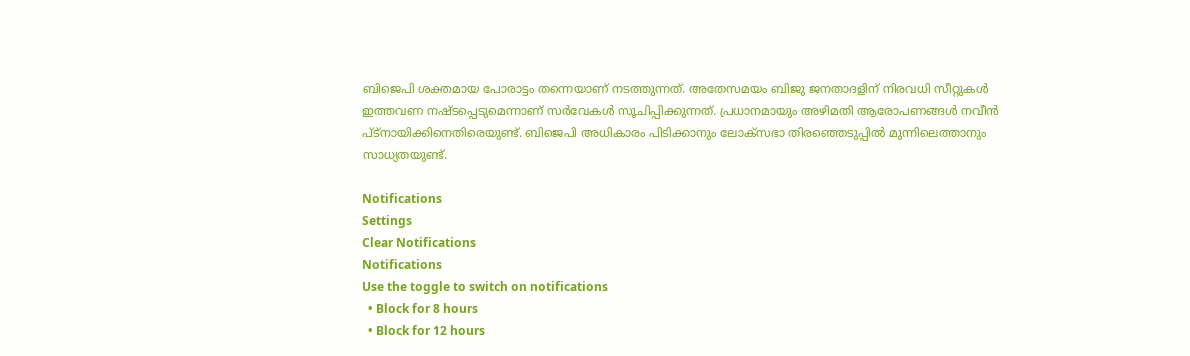ബിജെപി ശക്തമായ പോരാട്ടം തന്നെയാണ് നടത്തുന്നത്. അതേസമയം ബിജു ജനതാദളിന് നിരവധി സീറ്റുകള്‍ ഇത്തവണ നഷ്ടപ്പെടുമെന്നാണ് സര്‍വേകള്‍ സൂചിപ്പിക്കുന്നത്. പ്രധാനമായും അഴിമതി ആരോപണങ്ങള്‍ നവീന്‍ പ്ട്‌നായിക്കിനെതിരെയുണ്ട്. ബിജെപി അധികാരം പിടിക്കാനും ലോക്‌സഭാ തിരഞ്ഞെടുപ്പില്‍ മുന്നിലെത്താനും സാധ്യതയുണ്ട്.

Notifications
Settings
Clear Notifications
Notifications
Use the toggle to switch on notifications
  • Block for 8 hours
  • Block for 12 hours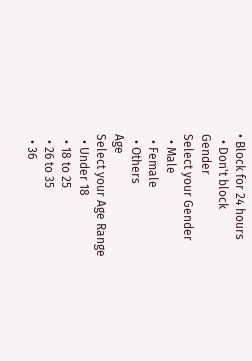• Block for 24 hours
  • Don't block
Gender
Select your Gender
  • Male
  • Female
  • Others
Age
Select your Age Range
  • Under 18
  • 18 to 25
  • 26 to 35
  • 36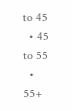to 45
  • 45 to 55
  • 55+